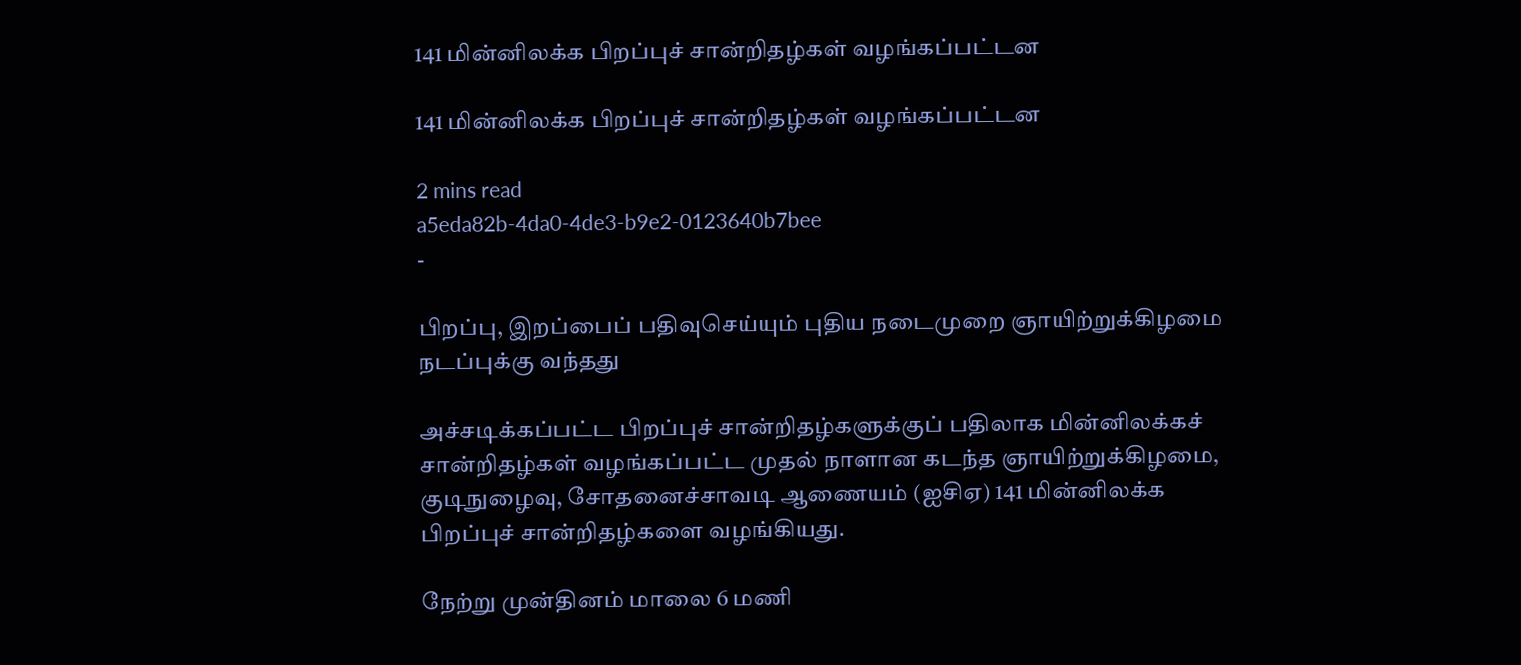141 மின்னிலக்க பிறப்புச் சான்றிதழ்கள் வழங்கப்பட்டன

141 மின்னிலக்க பிறப்புச் சான்றிதழ்கள் வழங்கப்பட்டன

2 mins read
a5eda82b-4da0-4de3-b9e2-0123640b7bee
-

பிறப்பு, இறப்பைப் பதிவுசெய்யும் புதிய நடைமுறை ஞாயிற்றுக்கிழமை நடப்புக்கு வந்தது

அச்சடிக்கப்பட்ட பிறப்புச் சான்றிதழ்களுக்குப் பதிலாக மின்னிலக்கச் சான்றிதழ்கள் வழங்கப்பட்ட முதல் நாளான கடந்த ஞாயிற்றுக்கிழமை, குடிநுழைவு, சோதனைச்சாவடி ஆணையம் (ஐசிஏ) 141 மின்னிலக்க பிறப்புச் சான்றிதழ்களை வழங்கியது.

நேற்று முன்தினம் மாலை 6 மணி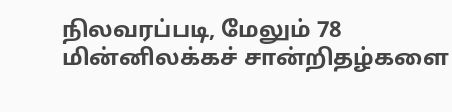நிலவரப்படி, மேலும் 78 மின்னிலக்கச் சான்றிதழ்களை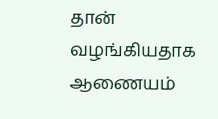தான் வழங்கியதாக ஆணையம்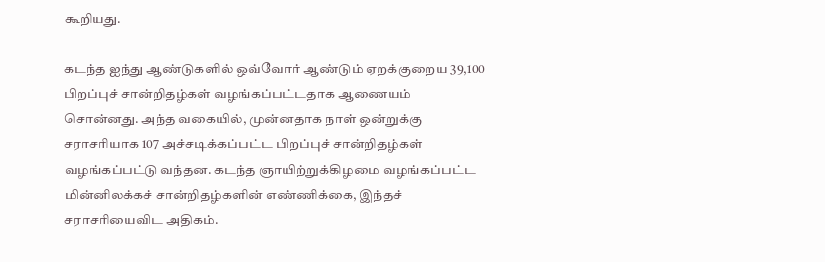கூறியது.

கடந்த ஐந்து ஆண்டுகளில் ஒவ்வோர் ஆண்டும் ஏறக்குறைய 39,100 பிறப்புச் சான்றிதழ்கள் வழங்கப்பட்டதாக ஆணையம் சொன்னது. அந்த வகையில், முன்னதாக நாள் ஒன்றுக்கு சராசரியாக 107 அச்சடிக்கப்பட்ட பிறப்புச் சான்றிதழ்கள் வழங்கப்பட்டு வந்தன. கடந்த ஞாயிற்றுக்கிழமை வழங்கப்பட்ட மின்னிலக்கச் சான்றிதழ்களின் எண்ணிக்கை, இந்தச் சராசரியைவிட அதிகம்.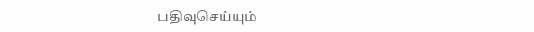பதிவுசெய்யும்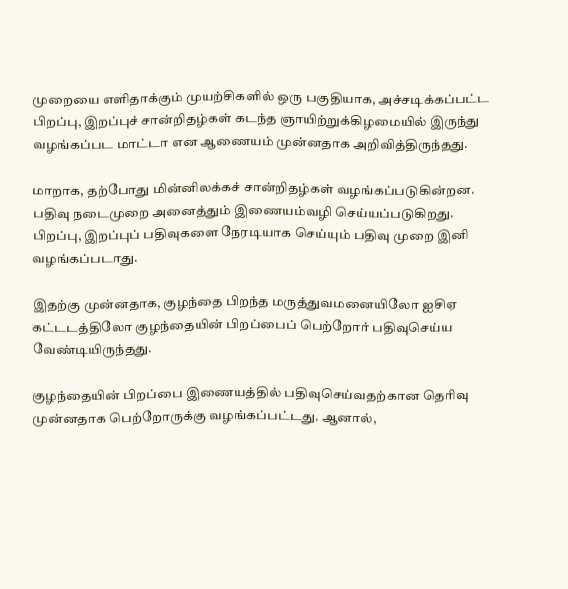முறையை எளிதாக்கும் முயற்சிகளில் ஒரு பகுதியாக, அச்சடிக்கப்பட்ட பிறப்பு, இறப்புச் சான்றிதழ்கள் கடந்த ஞாயிற்றுக்கிழமையில் இருந்து வழங்கப்பட மாட்டா என ஆணையம் முன்னதாக அறிவித்திருந்தது.

மாறாக, தற்போது மின்னிலக்கச் சான்றிதழ்கள் வழங்கப்படுகின்றன. பதிவு நடைமுறை அனைத்தும் இணையம்வழி செய்யப்படுகிறது. பிறப்பு, இறப்புப் பதிவுகளை நேரடியாக செய்யும் பதிவு முறை இனி வழங்கப்படாது.

இதற்கு முன்னதாக, குழந்தை பிறந்த மருத்துவமனையிலோ ஐசிஏ கட்டடத்திலோ குழந்தையின் பிறப்பைப் பெற்றோர் பதிவுசெய்ய வேண்டியிருந்தது.

குழந்தையின் பிறப்பை இணையத்தில் பதிவுசெய்வதற்கான தெரிவு முன்னதாக பெற்றோருக்கு வழங்கப்பட்டது. ஆனால்,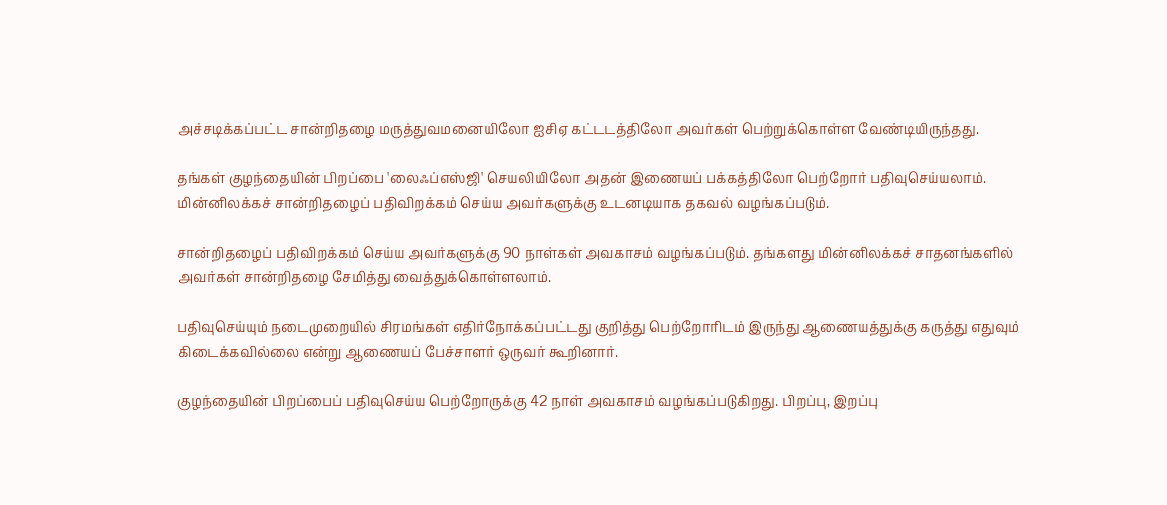அச்சடிக்கப்பட்ட சான்றிதழை மருத்துவமனையிலோ ஐசிஏ கட்டடத்திலோ அவர்கள் பெற்றுக்கொள்ள வேண்டியிருந்தது.

தங்கள் குழந்தையின் பிறப்பை 'லைஃப்எஸ்ஜி' செயலியிலோ அதன் இணையப் பக்கத்திலோ பெற்றோர் பதிவுசெய்யலாம். மின்னிலக்கச் சான்றிதழைப் பதிவிறக்கம் செய்ய அவர்களுக்கு உடனடியாக தகவல் வழங்கப்படும்.

சான்றிதழைப் பதிவிறக்கம் செய்ய அவர்களுக்கு 90 நாள்கள் அவகாசம் வழங்கப்படும். தங்களது மின்னிலக்கச் சாதனங்களில் அவர்கள் சான்றிதழை சேமித்து வைத்துக்கொள்ளலாம்.

பதிவுசெய்யும் நடைமுறையில் சிரமங்கள் எதிர்நோக்கப்பட்டது குறித்து பெற்றோரிடம் இருந்து ஆணையத்துக்கு கருத்து எதுவும் கிடைக்கவில்லை என்று ஆணையப் பேச்சாளர் ஒருவர் கூறினார்.

குழந்தையின் பிறப்பைப் பதிவுசெய்ய பெற்றோருக்கு 42 நாள் அவகாசம் வழங்கப்படுகிறது. பிறப்பு, இறப்பு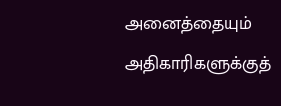அனைத்தையும் அதிகாரிகளுக்குத்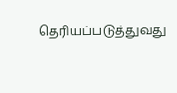தெரியப்படுத்துவது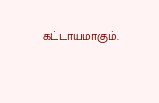கட்டாயமாகும்.